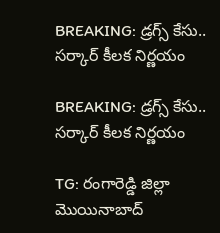BREAKING: డ్రగ్స్ కేసు.. సర్కార్ కీలక నిర్ణయం

BREAKING: డ్రగ్స్ కేసు.. సర్కార్ కీలక నిర్ణయం

TG: రంగారెడ్డి జిల్లా మొయినాబాద్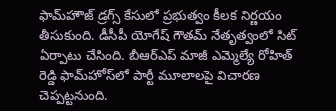ఫామ్‌హౌజ్ డ్రగ్స్ కేసులో ప్రభుత్వం కీలక నిర్ణయం తీసుకుంది. డీసీపీ యోగేష్ గౌతమ్ నేతృత్వంలో సిట్ ఏర్పాటు చేసింది. బీఆర్‌ఎప్ మాజీ ఎమ్మెల్యే రోహిత్ రెడ్డి ఫామ్‌హోస్‌లో పార్టీ మూలాలపై విచారణ చెప్పట్టనుంది.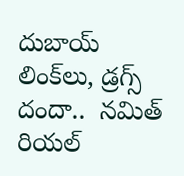దుబాయ్ లింక్‌లు, డ్రగ్స్ దందా..  నమిత్ రియల్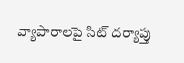వ్యాపారాలపై సిట్ దర్యాప్తు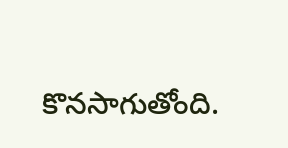కొనసాగుతోంది.